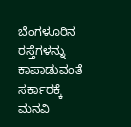ಬೆಂಗಳೂರಿನ ರಸ್ತೆಗಳನ್ನು ಕಾಪಾಡುವಂತೆ ಸರ್ಕಾರಕ್ಕೆ ಮನವಿ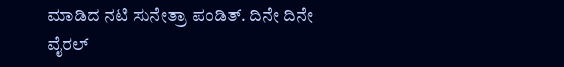ಮಾಡಿದ ನಟಿ ಸುನೇತ್ರಾ ಪಂಡಿತ್. ದಿನೇ ದಿನೇ ವೈರಲ್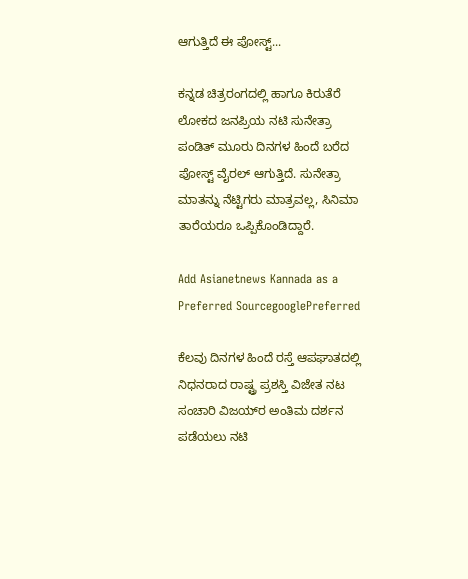ಆಗುತ್ತಿದೆ ಈ ಪೋಸ್ಟ್...

ಕನ್ನಡ ಚಿತ್ರರಂಗದಲ್ಲಿ ಹಾಗೂ ಕಿರುತೆರೆ ಲೋಕದ ಜನಪ್ರಿಯ ನಟಿ ಸುನೇತ್ರಾ ಪಂಡಿತ್ ಮೂರು ದಿನಗಳ ಹಿಂದೆ ಬರೆದ ಪೋಸ್ಟ್‌ ವೈರಲ್ ಆಗುತ್ತಿದೆ. ಸುನೇತ್ರಾ ಮಾತನ್ನು ನೆಟ್ಟಿಗರು ಮಾತ್ರವಲ್ಲ, ಸಿನಿಮಾ ತಾರೆಯರೂ ಒಪ್ಪಿಕೊಂಡಿದ್ದಾರೆ.

Add Asianetnews Kannada as a Preferred SourcegooglePreferred

ಕೆಲವು ದಿನಗಳ ಹಿಂದೆ ರಸ್ತೆ ಆಪಘಾತದಲ್ಲಿ ನಿಧನರಾದ ರಾಷ್ಟ್ರ ಪ್ರಶಸ್ತಿ ವಿಜೇತ ನಟ ಸಂಚಾರಿ ವಿಜಯ್‌ರ ಅಂತಿಮ ದರ್ಶನ ಪಡೆಯಲು ನಟಿ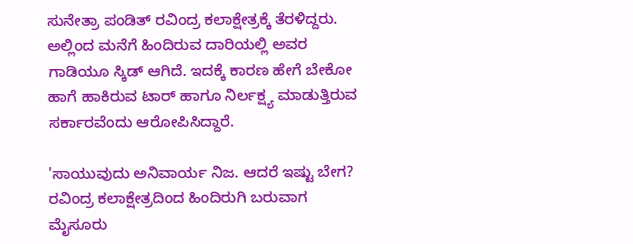ಸುನೇತ್ರಾ ಪಂಡಿತ್ ರವಿಂದ್ರ ಕಲಾಕ್ಷೇತ್ರಕ್ಕೆ ತೆರಳಿದ್ದರು. ಅಲ್ಲಿಂದ ಮನೆಗೆ ಹಿಂದಿರುವ ದಾರಿಯಲ್ಲಿ ಅವರ ಗಾಡಿಯೂ ಸ್ಕಿಡ್ ಆಗಿದೆ. ಇದಕ್ಕೆ ಕಾರಣ ಹೇಗೆ ಬೇಕೋ ಹಾಗೆ ಹಾಕಿರುವ ಟಾರ್ ಹಾಗೂ ನಿರ್ಲಕ್ಷ್ಯ ಮಾಡುತ್ತಿರುವ ಸರ್ಕಾರವೆಂದು ಆರೋಪಿಸಿದ್ದಾರೆ.

'ಸಾಯುವುದು ಅನಿವಾರ್ಯ ನಿಜ. ಆದರೆ ಇಷ್ಟು ಬೇಗ? ರವಿಂದ್ರ ಕಲಾಕ್ಷೇತ್ರದಿಂದ ಹಿಂದಿರುಗಿ ಬರುವಾಗ ಮೈಸೂರು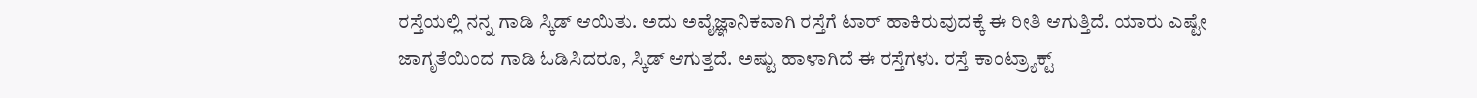ರಸ್ತೆಯಲ್ಲಿ ನನ್ನ ಗಾಡಿ ಸ್ಕಿಡ್ ಆಯಿತು. ಅದು ಅವೈಜ್ಞಾನಿಕವಾಗಿ ರಸ್ತೆಗೆ ಟಾರ್ ಹಾಕಿರುವುದಕ್ಕೆ ಈ ರೀತಿ ಆಗುತ್ತಿದೆ. ಯಾರು ಎಷ್ಟೇ ಜಾಗೃತೆಯಿಂದ ಗಾಡಿ ಓಡಿಸಿದರೂ, ಸ್ಕಿಡ್ ಆಗುತ್ತದೆ. ಅಷ್ಟು ಹಾಳಾಗಿದೆ ಈ ರಸ್ತೆಗಳು. ರಸ್ತೆ ಕಾಂಟ್ರ್ಯಾಕ್ಟ್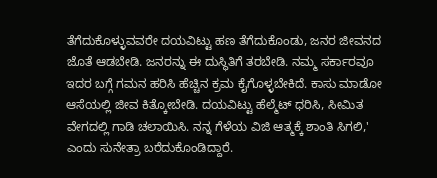ತೆಗೆದುಕೊಳ್ಳುವವರೇ ದಯವಿಟ್ಟು ಹಣ ತೆಗೆದುಕೊಂಡು, ಜನರ ಜೀವನದ ಜೊತೆ ಆಡಬೇಡಿ. ಜನರನ್ನು ಈ ದುಸ್ಥಿತಿಗೆ ತರಬೇಡಿ. ನಮ್ಮ ಸರ್ಕಾರವೂ ಇದರ ಬಗ್ಗೆ ಗಮನ ಹರಿಸಿ ಹೆಚ್ಚಿನ ಕ್ರಮ ಕೈಗೊಳ್ಳಬೇಕಿದೆ. ಕಾಸು ಮಾಡೋ ಆಸೆಯಲ್ಲಿ ಜೀವ ಕಿತ್ಕೋಬೇಡಿ. ದಯವಿಟ್ಟು ಹೆಲ್ಮೆಟ್ ಧರಿಸಿ, ಸೀಮಿತ ವೇಗದಲ್ಲಿ ಗಾಡಿ ಚಲಾಯಿಸಿ. ನನ್ನ ಗೆಳೆಯ ವಿಜಿ ಆತ್ಮಕ್ಕೆ ಶಾಂತಿ ಸಿಗಲಿ,' ಎಂದು ಸುನೇತ್ರಾ ಬರೆದುಕೊಂಡಿದ್ದಾರೆ.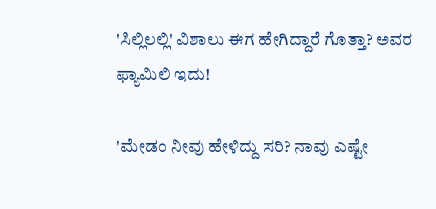'ಸಿಲ್ಲಿಲಲ್ಲಿ' ವಿಶಾಲು ಈಗ ಹೇಗಿದ್ದಾರೆ ಗೊತ್ತಾ? ಅವರ ಫ್ಯಾಮಿಲಿ ಇದು!

'ಮೇಡಂ ನೀವು ಹೇಳಿದ್ದು ಸರಿ? ನಾವು ಎಷ್ಟೇ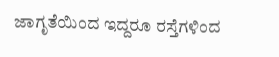ಜಾಗೃತೆಯಿಂದ ಇದ್ದರೂ ರಸ್ತೆಗಳಿಂದ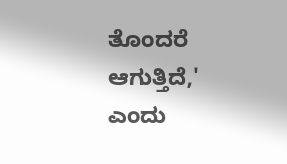ತೊಂದರೆ ಆಗುತ್ತಿದೆ,' ಎಂದು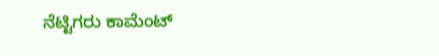ನೆಟ್ಟಿಗರು ಕಾಮೆಂಟ್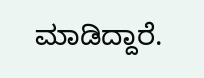ಮಾಡಿದ್ದಾರೆ.